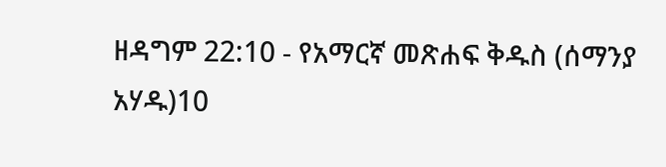ዘዳግም 22:10 - የአማርኛ መጽሐፍ ቅዱስ (ሰማንያ አሃዱ)10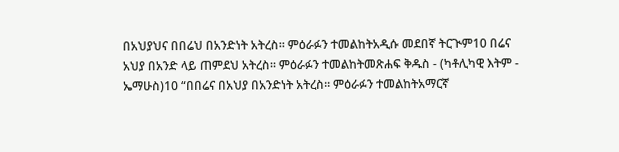በአህያህና በበሬህ በአንድነት አትረስ። ምዕራፉን ተመልከትአዲሱ መደበኛ ትርጒም10 በሬና አህያ በአንድ ላይ ጠምደህ አትረስ። ምዕራፉን ተመልከትመጽሐፍ ቅዱስ - (ካቶሊካዊ እትም - ኤማሁስ)10 “በበሬና በአህያ በአንድነት አትረስ። ምዕራፉን ተመልከትአማርኛ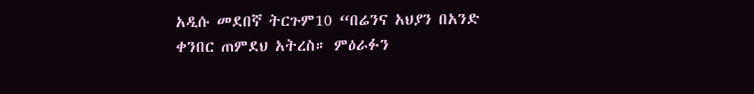አዲሱ መደበኛ ትርጉም10 “በሬንና አህያን በአንድ ቀንበር ጠምደህ አትረስ። ምዕራፉን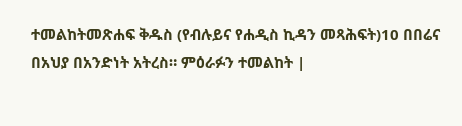ተመልከትመጽሐፍ ቅዱስ (የብሉይና የሐዲስ ኪዳን መጻሕፍት)10 በበሬና በአህያ በአንድነት አትረስ። ምዕራፉን ተመልከት |